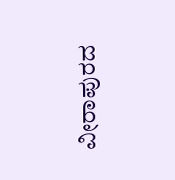ವೀರಾಪುರದ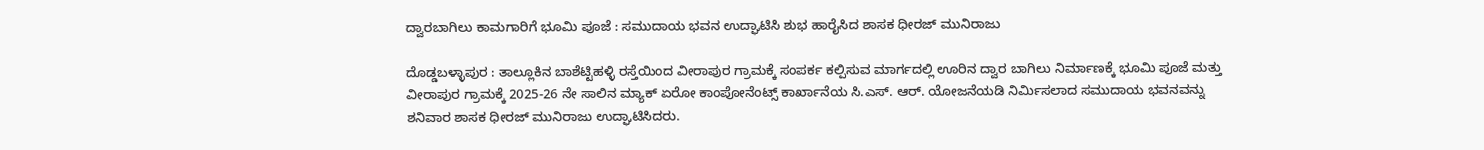ದ್ವಾರಬಾಗಿಲು ಕಾಮಗಾರಿಗೆ ಭೂಮಿ ಪೂಜೆ : ಸಮುದಾಯ ಭವನ ಉದ್ಘಾಟಿಸಿ ಶುಭ ಹಾರೈಸಿದ ಶಾಸಕ ಧೀರಜ್ ಮುನಿರಾಜು

ದೊಡ್ಡಬಳ್ಳಾಪುರ : ತಾಲ್ಲೂಕಿನ ಬಾಶೆಟ್ಟಿಹಳ್ಳಿ ರಸ್ತೆಯಿಂದ ವೀರಾಪುರ ಗ್ರಾಮಕ್ಕೆ ಸಂಪರ್ಕ ಕಲ್ಪಿಸುವ ಮಾರ್ಗದಲ್ಲಿ ಊರಿನ ದ್ವಾರ ಬಾಗಿಲು ನಿರ್ಮಾಣಕ್ಕೆ ಭೂಮಿ ಪೂಜೆ ಮತ್ತು ವೀರಾಪುರ ಗ್ರಾಮಕ್ಕೆ 2025-26 ನೇ ಸಾಲಿನ ಮ್ಯಾಕ್‌ ಏರೋ ಕಾಂಪೋನೆಂಟ್ಸ್‌ ಕಾರ್ಖಾನೆಯ ಸಿ.ಎಸ್. ಆರ್. ಯೋಜನೆಯಡಿ ನಿರ್ಮಿಸಲಾದ ಸಮುದಾಯ ಭವನವನ್ನು ಶನಿವಾರ ಶಾಸಕ ಧೀರಜ್ ಮುನಿರಾಜು ಉದ್ಘಾಟಿಸಿದರು.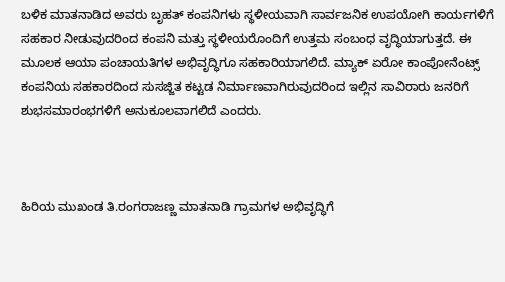ಬಳಿಕ ಮಾತನಾಡಿದ ಅವರು ಬೃಹತ್ ಕಂಪನಿಗಳು ಸ್ಥಳೀಯವಾಗಿ ಸಾರ್ವಜನಿಕ ಉಪಯೋಗಿ ಕಾರ್ಯಗಳಿಗೆ ಸಹಕಾರ ನೀಡುವುದರಿಂದ ಕಂಪನಿ ಮತ್ತು ಸ್ಥಳೀಯರೊಂದಿಗೆ ಉತ್ತಮ ಸಂಬಂಧ ವೃದ್ಧಿಯಾಗುತ್ತದೆ. ಈ ಮೂಲಕ ಆಯಾ ಪಂಚಾಯತಿಗಳ ಅಭಿವೃದ್ಧಿಗೂ ಸಹಕಾರಿಯಾಗಲಿದೆ. ಮ್ಯಾಕ್‌ ಏರೋ ಕಾಂಪೋನೆಂಟ್ಸ್‌ ಕಂಪನಿಯ ಸಹಕಾರದಿಂದ ಸುಸಜ್ಜಿತ ಕಟ್ಟಡ ನಿರ್ಮಾಣವಾಗಿರುವುದರಿಂದ ಇಲ್ಲಿನ ಸಾವಿರಾರು ಜನರಿಗೆ ಶುಭಸಮಾರಂಭಗಳಿಗೆ ಅನುಕೂಲವಾಗಲಿದೆ ಎಂದರು.



ಹಿರಿಯ ಮುಖಂಡ ತಿ.ರಂಗರಾಜಣ್ಣ ಮಾತನಾಡಿ ಗ್ರಾಮಗಳ ಅಭಿವೃದ್ಧಿಗೆ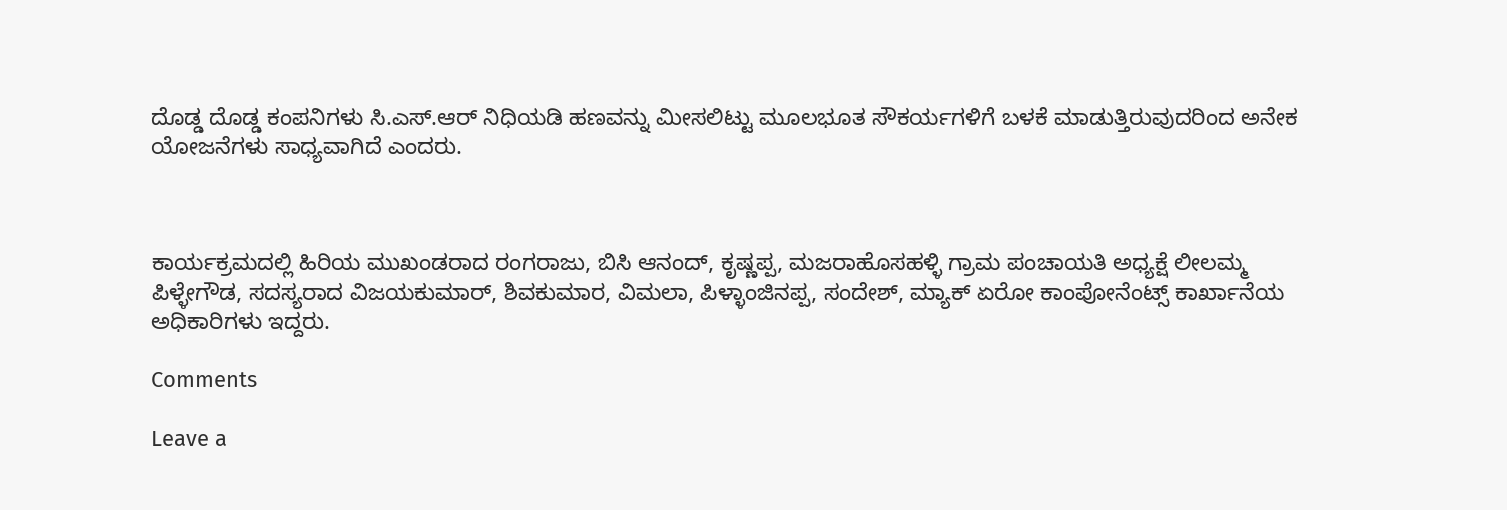ದೊಡ್ಡ ದೊಡ್ಡ ಕಂಪನಿಗಳು ಸಿ.ಎಸ್.ಆರ್ ನಿಧಿಯಡಿ ಹಣವನ್ನು ಮೀಸಲಿಟ್ಟು ಮೂಲಭೂತ ಸೌಕರ್ಯಗಳಿಗೆ ಬಳಕೆ ಮಾಡುತ್ತಿರುವುದರಿಂದ ಅನೇಕ ಯೋಜನೆಗಳು ಸಾಧ್ಯವಾಗಿದೆ ಎಂದರು.



ಕಾರ್ಯಕ್ರಮದಲ್ಲಿ ಹಿರಿಯ ಮುಖಂಡರಾದ ರಂಗರಾಜು, ಬಿಸಿ ಆನಂದ್, ಕೃಷ್ಣಪ್ಪ, ಮಜರಾಹೊಸಹಳ್ಳಿ ಗ್ರಾಮ ಪಂಚಾಯತಿ ಅಧ್ಯಕ್ಷೆ ಲೀಲಮ್ಮ ಪಿಳ್ಳೇಗೌಡ, ಸದಸ್ಯರಾದ ವಿಜಯಕುಮಾರ್, ಶಿವಕುಮಾರ, ವಿಮಲಾ, ಪಿಳ್ಳಾಂಜಿನಪ್ಪ, ಸಂದೇಶ್, ಮ್ಯಾಕ್‌ ಏರೋ ಕಾಂಪೋನೆಂಟ್ಸ್‌ ಕಾರ್ಖಾನೆಯ ಅಧಿಕಾರಿಗಳು ಇದ್ದರು.

Comments

Leave a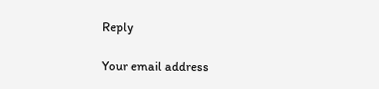Reply

Your email address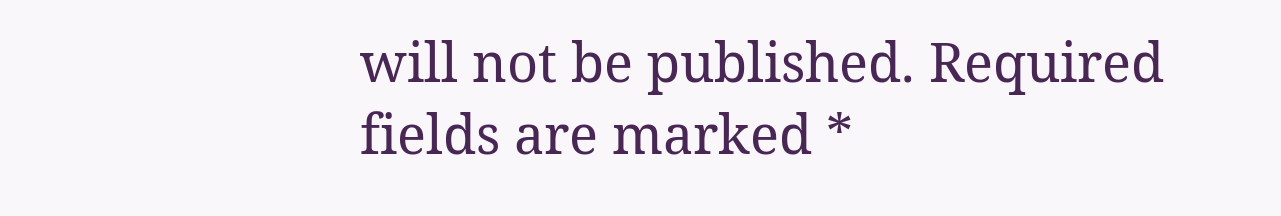will not be published. Required fields are marked *